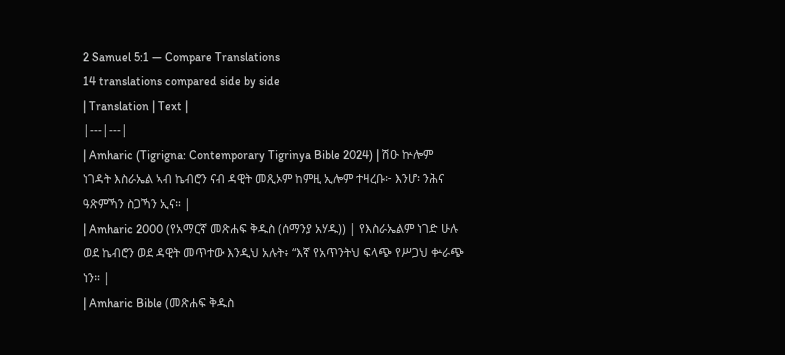2 Samuel 5:1 — Compare Translations
14 translations compared side by side
| Translation | Text |
|---|---|
| Amharic (Tigrigna: Contemporary Tigrinya Bible 2024) | ሽዑ ኵሎም ነገዳት እስራኤል ኣብ ኬብሮን ናብ ዳዊት መጺኦም ከምዚ ኢሎም ተዛረቡ፦ እንሆ፡ ንሕና ዓጽምኻን ስጋኻን ኢና። |
| Amharic 2000 (የአማርኛ መጽሐፍ ቅዱስ (ሰማንያ አሃዱ)) | የእስራኤልም ነገድ ሁሉ ወደ ኬብሮን ወደ ዳዊት መጥተው እንዲህ አሉት፥ “እኛ የአጥንትህ ፍላጭ የሥጋህ ቍራጭ ነን። |
| Amharic Bible (መጽሐፍ ቅዱስ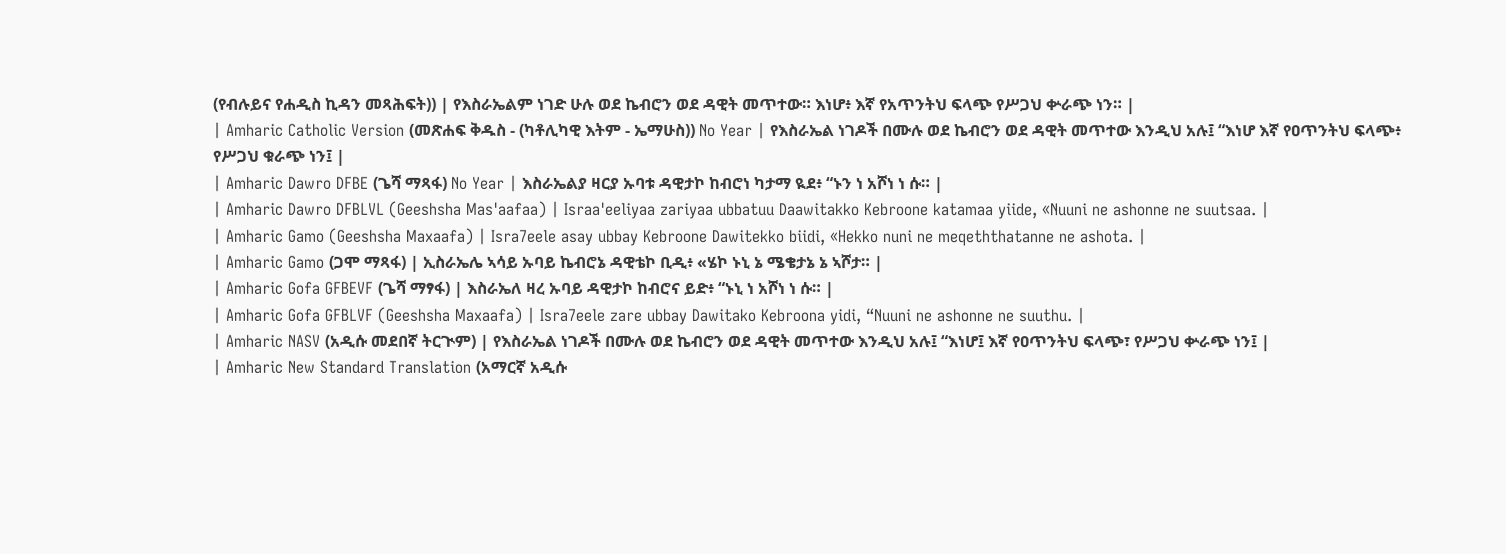(የብሉይና የሐዲስ ኪዳን መጻሕፍት)) | የእስራኤልም ነገድ ሁሉ ወደ ኬብሮን ወደ ዳዊት መጥተው። እነሆ፥ እኛ የአጥንትህ ፍላጭ የሥጋህ ቍራጭ ነን። |
| Amharic Catholic Version (መጽሐፍ ቅዱስ - (ካቶሊካዊ እትም - ኤማሁስ)) No Year | የእስራኤል ነገዶች በሙሉ ወደ ኬብሮን ወደ ዳዊት መጥተው እንዲህ አሉ፤ “እነሆ እኛ የዐጥንትህ ፍላጭ፥ የሥጋህ ቁራጭ ነን፤ |
| Amharic Dawro DFBE (ጌሻ ማጻፋ) No Year | እስራኤልያ ዛርያ ኡባቱ ዳዊታኮ ከብሮነ ካታማ ዪደ፥ “ኑን ነ አሾነ ነ ሱ። |
| Amharic Dawro DFBLVL (Geeshsha Mas'aafaa) | Israa'eeliyaa zariyaa ubbatuu Daawitakko Kebroone katamaa yiide, «Nuuni ne ashonne ne suutsaa. |
| Amharic Gamo (Geeshsha Maxaafa) | Isra7eele asay ubbay Kebroone Dawitekko biidi, «Hekko nuni ne meqeththatanne ne ashota. |
| Amharic Gamo (ጋሞ ማጻፋ) | ኢስራኤሌ ኣሳይ ኡባይ ኬብሮኔ ዳዊቴኮ ቢዲ፥ «ሄኮ ኑኒ ኔ ሜቄታኔ ኔ ኣሾታ። |
| Amharic Gofa GFBEVF (ጌሻ ማፃፋ) | እስራኤለ ዛረ ኡባይ ዳዊታኮ ከብሮና ይድ፥ “ኑኒ ነ አሾነ ነ ሱ። |
| Amharic Gofa GFBLVF (Geeshsha Maxaafa) | Isra7eele zare ubbay Dawitako Kebroona yidi, “Nuuni ne ashonne ne suuthu. |
| Amharic NASV (አዲሱ መደበኛ ትርጒም) | የእስራኤል ነገዶች በሙሉ ወደ ኬብሮን ወደ ዳዊት መጥተው እንዲህ አሉ፤ “እነሆ፤ እኛ የዐጥንትህ ፍላጭ፣ የሥጋህ ቍራጭ ነን፤ |
| Amharic New Standard Translation (አማርኛ አዲሱ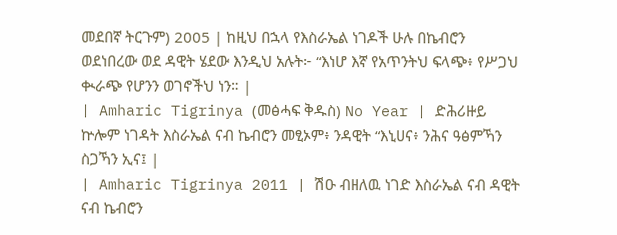መደበኛ ትርጉም) 2005 | ከዚህ በኋላ የእስራኤል ነገዶች ሁሉ በኬብሮን ወደነበረው ወደ ዳዊት ሄደው እንዲህ አሉት፦ “እነሆ እኛ የአጥንትህ ፍላጭ፥ የሥጋህ ቊራጭ የሆንን ወገኖችህ ነን። |
| Amharic Tigrinya (መፅሓፍ ቅዱስ) No Year | ድሕሪዙይ ኵሎም ነገዳት እስራኤል ናብ ኬብሮን መፂኦም፥ ንዳዊት “እኒሀና፥ ንሕና ዓፅምኻን ስጋኻን ኢና፤ |
| Amharic Tigrinya 2011 | ሽዑ ብዘለዉ ነገድ እስራኤል ናብ ዳዊት ናብ ኬብሮን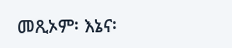መጺኦም፡ እኔና፡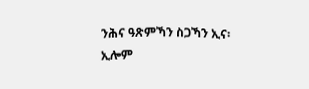ንሕና ዓጽምኻን ስጋኻን ኢና፡ ኢሎም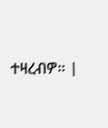ተዛረብዎ። |